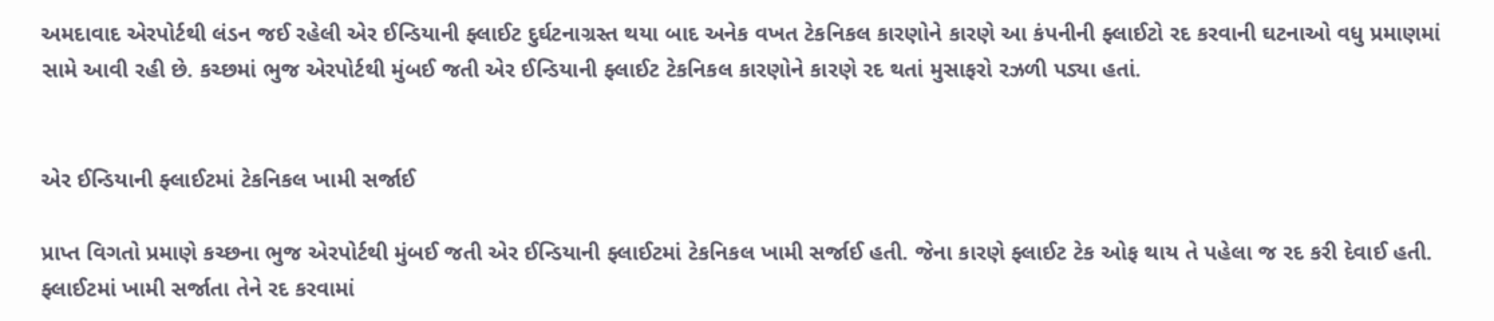અમદાવાદ એરપોર્ટથી લંડન જઈ રહેલી એર ઈન્ડિયાની ફ્લાઈટ દુર્ઘટનાગ્રસ્ત થયા બાદ અનેક વખત ટેકનિકલ કારણોને કારણે આ કંપનીની ફ્લાઈટો રદ કરવાની ઘટનાઓ વધુ પ્રમાણમાં સામે આવી રહી છે. કચ્છમાં ભુજ એરપોર્ટથી મુંબઈ જતી એર ઈન્ડિયાની ફ્લાઈટ ટેકનિકલ કારણોને કારણે રદ થતાં મુસાફરો રઝળી પડ્યા હતાં.


એર ઈન્ડિયાની ફ્લાઈટમાં ટેકનિકલ ખામી સર્જાઈ

પ્રાપ્ત વિગતો પ્રમાણે કચ્છના ભુજ એરપોર્ટથી મુંબઈ જતી એર ઈન્ડિયાની ફ્લાઈટમાં ટેકનિકલ ખામી સર્જાઈ હતી. જેના કારણે ફ્લાઈટ ટેક ઓફ થાય તે પહેલા જ રદ કરી દેવાઈ હતી. ફ્લાઈટમાં ખામી સર્જાતા તેને રદ કરવામાં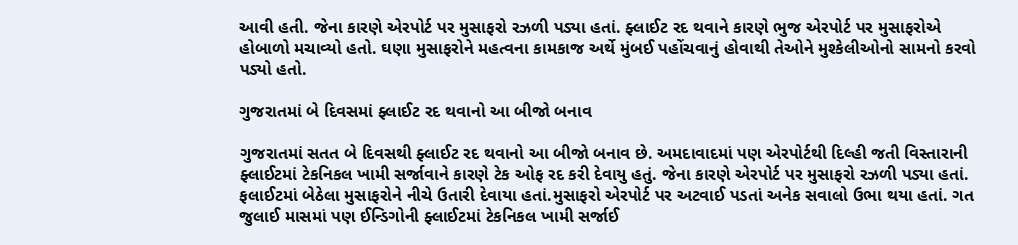આવી હતી. જેના કારણે એરપોર્ટ પર મુસાફરો રઝળી પડ્યા હતાં. ફ્લાઈટ રદ થવાને કારણે ભુજ એરપોર્ટ પર મુસાફરોએ હોબાળો મચાવ્યો હતો. ઘણા મુસાફરોને મહત્વના કામકાજ અર્થે મુંબઈ પહોંચવાનું હોવાથી તેઓને મુશ્કેલીઓનો સામનો કરવો પડ્યો હતો.

ગુજરાતમાં બે દિવસમાં ફ્લાઈટ રદ થવાનો આ બીજો બનાવ

ગુજરાતમાં સતત બે દિવસથી ફ્લાઈટ રદ થવાનો આ બીજો બનાવ છે. અમદાવાદમાં પણ એરપોર્ટથી દિલ્હી જતી વિસ્તારાની ફ્લાઈટમાં ટેકનિકલ ખામી સર્જાવાને કારણે ટેક ઓફ રદ કરી દેવાયુ હતું. જેના કારણે એરપોર્ટ પર મુસાફરો રઝળી પડ્યા હતાં. ફલાઈટમાં બેઠેલા મુસાફરોને નીચે ઉતારી દેવાયા હતાં.મુસાફરો એરપોર્ટ પર અટવાઈ પડતાં અનેક સવાલો ઉભા થયા હતાં. ગત જુલાઈ માસમાં પણ ઈન્ડિગોની ફ્લાઈટમાં ટેકનિકલ ખામી સર્જાઈ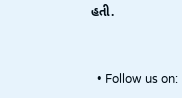હતી.


  • Follow us on: